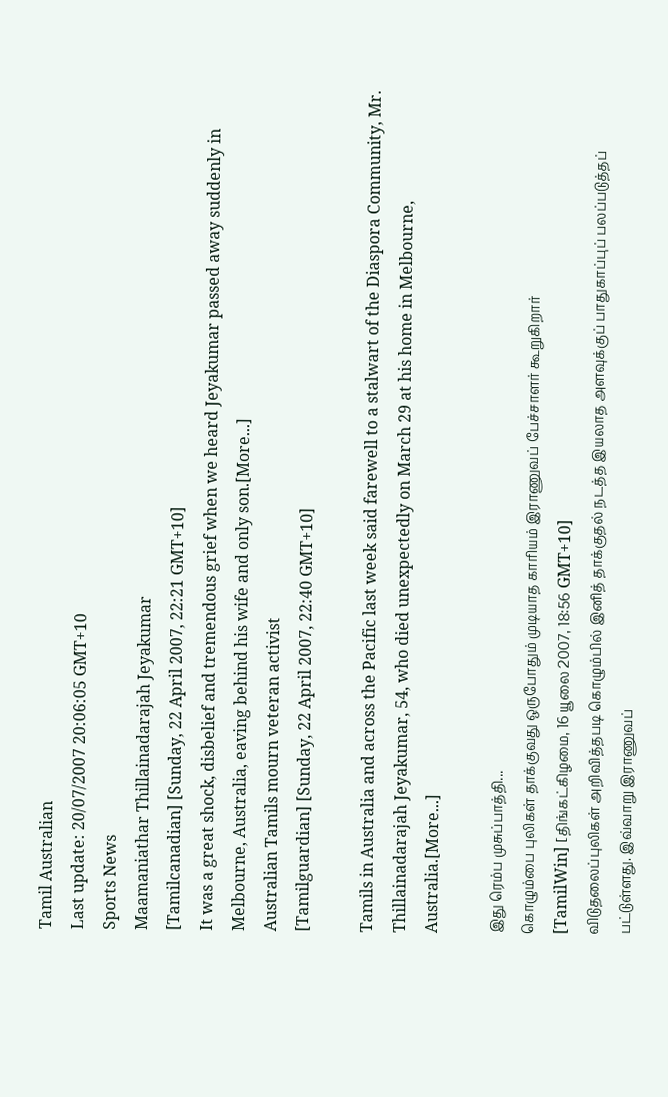Tamil Australian
Last update: 20/07/2007 20:06:05 GMT+10
Sports News
Maamaniathar Thillainadarajah Jeyakumar
[Tamilcanadian] [Sunday, 22 April 2007, 22:21 GMT+10]
It was a great shock, disbelief and tremendous grief when we heard Jeyakumar passed away suddenly in Melbourne, Australia, eaving behind his wife and only son.[More...]
Australian Tamils mourn veteran activist
[Tamilguardian] [Sunday, 22 April 2007, 22:40 GMT+10]

Tamils in Australia and across the Pacific last week said farewell to a stalwart of the Diaspora Community, Mr. Thillainadarajah Jeyakumar, 54, who died unexpectedly on March 29 at his home in Melbourne, Australia.[More...]

இது ரெம்ப முசுப்பாத்தி...
கொழும்பை புலிகள் தாக்குவது ஒருபோதும் முடியாத காரியம் இராணுவப் பேச்சாளர் கூறுகிறார்
[TamilWin] [திங்கட்கிழமை, 16 யூலை 2007, 18:56 GMT+10]
விடுதலைப்புலிகள் அறிவித்தபடி கொழும்பில் இனித் தாக்குதல் நடத்த இயலாத அளவுக்குப் பாதுகாப்புப் பலப்படுத்தப் பட்டுள்ளது. இவ்வாறு இராணுவப்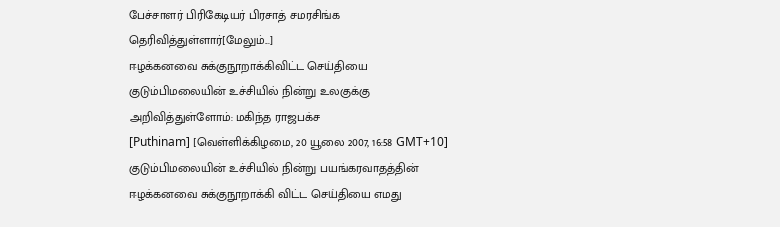பேச்சாளர் பிரிகேடியர் பிரசாத் சமரசிங்க தெரிவித்துள்ளார்[மேலும்...]
ஈழக்கனவை சுக்குநூறாக்கிவிட்ட செய்தியை குடும்பிமலையின் உச்சியில் நின்று உலகுக்கு அறிவித்துள்ளோம்: மகிந்த ராஜபக்ச
[Puthinam] [வெள்ளிக்கிழமை, 20 யூலை 2007, 16:58 GMT+10]
குடும்பிமலையின் உச்சியில் நின்று பயங்கரவாதத்தின் ஈழக்கனவை சுக்குநூறாக்கி விட்ட செய்தியை எமது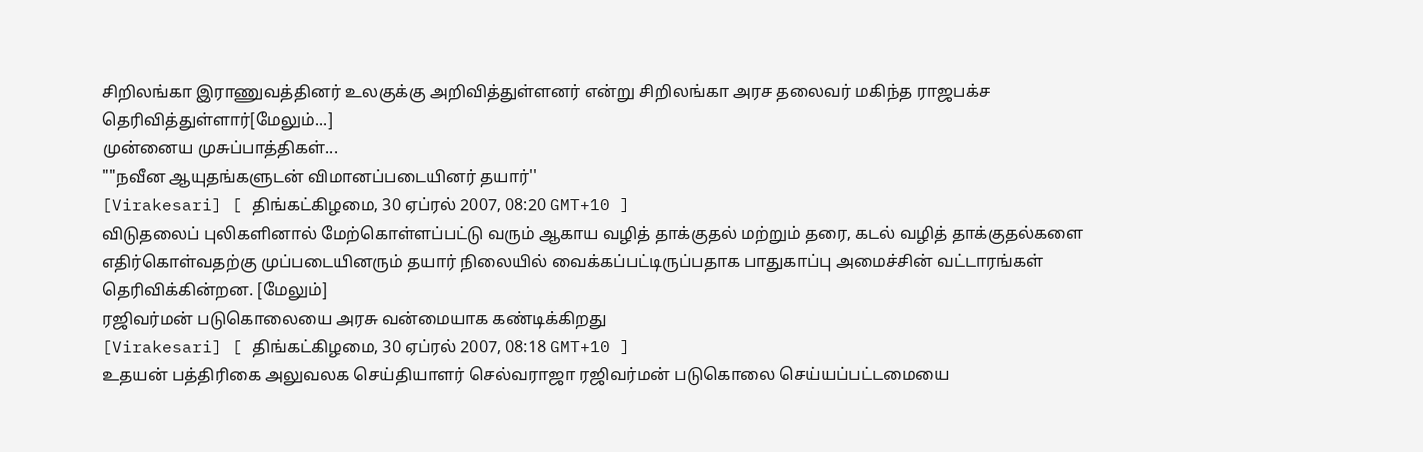சிறிலங்கா இராணுவத்தினர் உலகுக்கு அறிவித்துள்ளனர் என்று சிறிலங்கா அரச தலைவர் மகிந்த ராஜபக்ச தெரிவித்துள்ளார்[மேலும்...]
முன்னைய முசுப்பாத்திகள்...
""நவீன ஆயுதங்களுடன் விமானப்படையினர் தயார்''
[Virakesari] [ திங்கட்கிழமை, 30 ஏப்ரல் 2007, 08:20 GMT+10 ]
விடுதலைப் புலிகளினால் மேற்கொள்ளப்பட்டு வரும் ஆகாய வழித் தாக்குதல் மற்றும் தரை, கடல் வழித் தாக்குதல்களை எதிர்கொள்வதற்கு முப்படையினரும் தயார் நிலையில் வைக்கப்பட்டிருப்பதாக பாதுகாப்பு அமைச்சின் வட்டாரங்கள் தெரிவிக்கின்றன. [மேலும்]
ரஜிவர்மன் படுகொலையை அரசு வன்மையாக கண்டிக்கிறது
[Virakesari] [ திங்கட்கிழமை, 30 ஏப்ரல் 2007, 08:18 GMT+10 ]
உதயன் பத்திரிகை அலுவலக செய்தியாளர் செல்வராஜா ரஜிவர்மன் படுகொலை செய்யப்பட்டமையை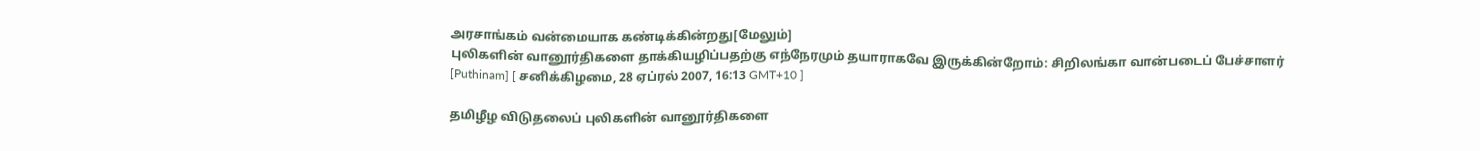அரசாங்கம் வன்மையாக கண்டிக்கின்றது[மேலும்]
புலிகளின் வானூர்திகளை தாக்கியழிப்பதற்கு எந்நேரமும் தயாராகவே இருக்கின்றோம்: சிறிலங்கா வான்படைப் பேச்சாளர்
[Puthinam] [ சனிக்கிழமை, 28 ஏப்ரல் 2007, 16:13 GMT+10 ]

தமிழீழ விடுதலைப் புலிகளின் வானூர்திகளை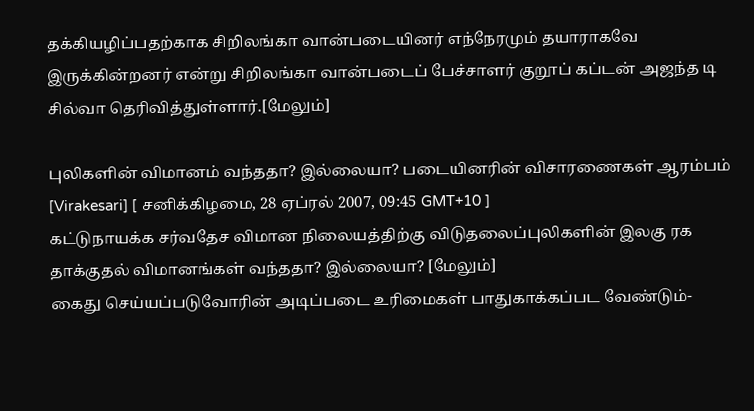தக்கியழிப்பதற்காக சிறிலங்கா வான்படையினர் எந்நேரமும் தயாராகவே இருக்கின்றனர் என்று சிறிலங்கா வான்படைப் பேச்சாளர் குறூப் கப்டன் அஜந்த டி சில்வா தெரிவித்துள்ளார்.[மேலும்]

புலிகளின் விமானம் வந்ததா? இல்லையா? படையினரின் விசாரணைகள் ஆரம்பம்
[Virakesari] [ சனிக்கிழமை, 28 ஏப்ரல் 2007, 09:45 GMT+10 ]
கட்டுநாயக்க சர்வதேச விமான நிலையத்திற்கு விடுதலைப்புலிகளின் இலகு ரக தாக்குதல் விமானங்கள் வந்ததா? இல்லையா? [மேலும்]
கைது செய்யப்படுவோரின் அடிப்படை உரிமைகள் பாதுகாக்கப்பட வேண்டும்-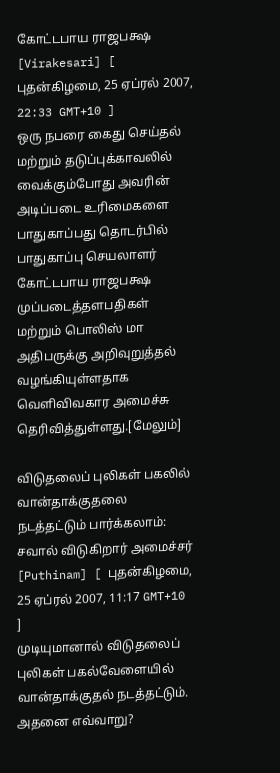கோட்டபாய ராஜபக்ஷ
[Virakesari] [ புதன்கிழமை, 25 ஏப்ரல் 2007, 22:33 GMT+10 ]
ஒரு நபரை கைது செய்தல் மற்றும் தடுப்புக்காவலில் வைக்கும்போது அவரின் அடிப்படை உரிமைகளை பாதுகாப்பது தொடர்பில் பாதுகாப்பு செயலாளர் கோட்டபாய ராஜபக்ஷ முப்படைத்தளபதிகள் மற்றும் பொலிஸ் மா அதிபருக்கு அறிவுறுத்தல் வழங்கியுள்ளதாக வெளிவிவகார அமைச்சு தெரிவித்துள்ளது.[மேலும்]

விடுதலைப் புலிகள் பகலில் வான்தாக்குதலை நடத்தட்டும் பார்க்கலாம்: சவால் விடுகிறார் அமைச்சர்
[Puthinam] [ புதன்கிழமை, 25 ஏப்ரல் 2007, 11:17 GMT+10 ]
முடியுமானால் விடுதலைப் புலிகள் பகல்வேளையில் வான்தாக்குதல் நடத்தட்டும். அதனை எவ்வாறு?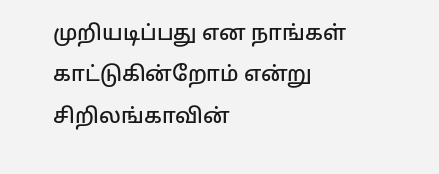முறியடிப்பது என நாங்கள் காட்டுகின்றோம் என்று சிறிலங்காவின்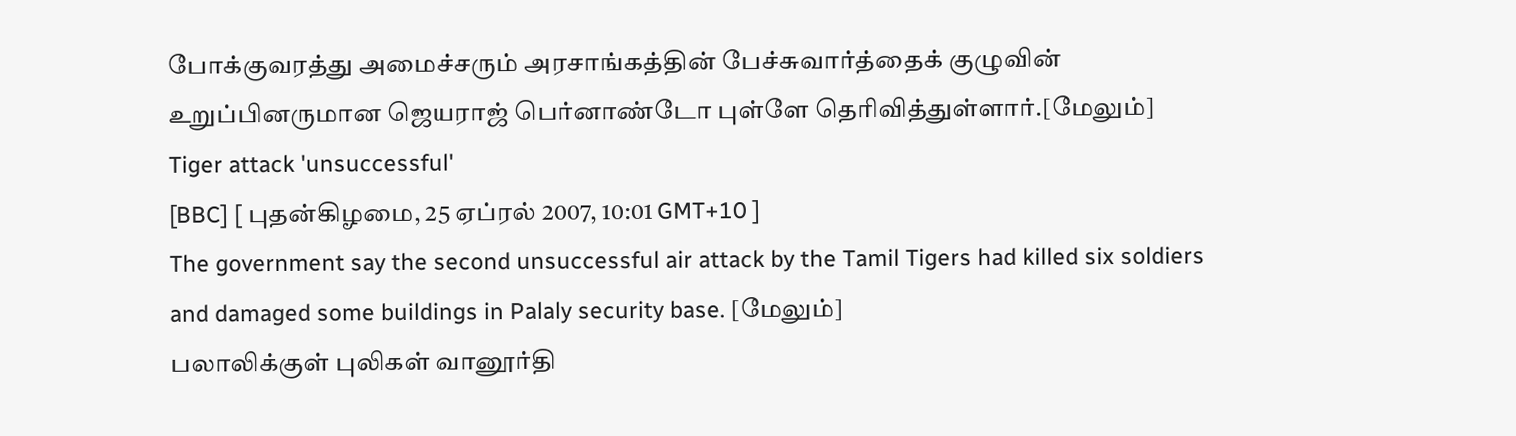போக்குவரத்து அமைச்சரும் அரசாங்கத்தின் பேச்சுவார்த்தைக் குழுவின் உறுப்பினருமான ஜெயராஜ் பெர்னாண்டோ புள்ளே தெரிவித்துள்ளார்.[மேலும்]
Tiger attack 'unsuccessful'
[BBC] [ புதன்கிழமை, 25 ஏப்ரல் 2007, 10:01 GMT+10 ]
The government say the second unsuccessful air attack by the Tamil Tigers had killed six soldiers and damaged some buildings in Palaly security base. [மேலும்]
பலாலிக்குள் புலிகள் வானூர்தி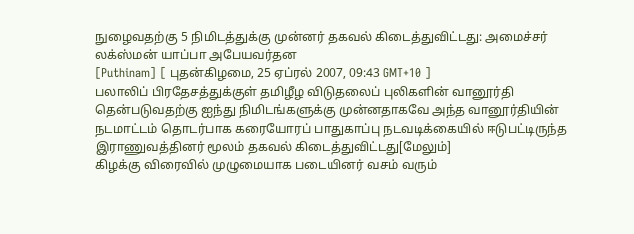நுழைவதற்கு 5 நிமிடத்துக்கு முன்னர் தகவல் கிடைத்துவிட்டது: அமைச்சர் லக்ஸ்மன் யாப்பா அபேயவர்தன
[Puthinam] [ புதன்கிழமை, 25 ஏப்ரல் 2007, 09:43 GMT+10 ]
பலாலிப் பிரதேசத்துக்குள் தமிழீழ விடுதலைப் புலிகளின் வானூர்தி தென்படுவதற்கு ஐந்து நிமிடங்களுக்கு முன்னதாகவே அந்த வானூர்தியின் நடமாட்டம் தொடர்பாக கரையோரப் பாதுகாப்பு நடவடிக்கையில் ஈடுபட்டிருந்த இராணுவத்தினர் மூலம் தகவல் கிடைத்துவிட்டது[மேலும்]
கிழக்கு விரைவில் முழுமையாக படையினர் வசம் வரும்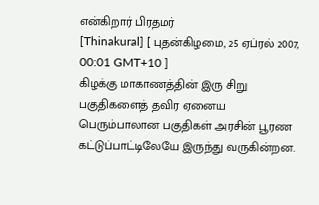என்கிறார் பிரதமர்
[Thinakural] [ புதன்கிழமை, 25 ஏப்ரல் 2007, 00:01 GMT+10 ]
கிழக்கு மாகாணத்தின் இரு சிறு பகுதிகளைத் தவிர ஏனைய பெரும்பாலான பகுதிகள் அரசின் பூரண கட்டுப்பாட்டிலேயே இருந்து வருகின்றன.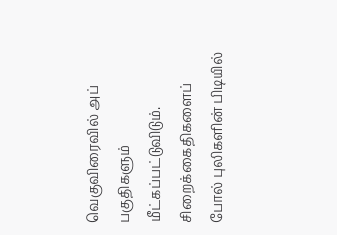வெகுவிரைவில் அப் பகுதிகளும் மீட்கப்பட்டுவிடும். சிறைக்கைதிகளைப் போல் புலிகளின் பிடியில்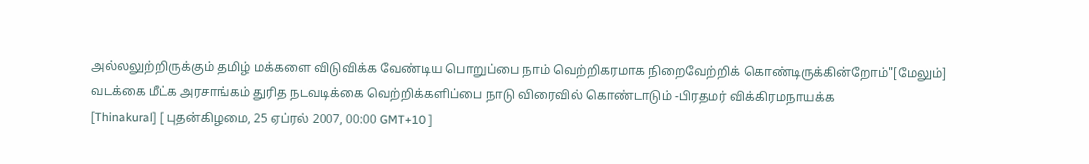அல்லலுற்றிருக்கும் தமிழ் மக்களை விடுவிக்க வேண்டிய பொறுப்பை நாம் வெற்றிகரமாக நிறைவேற்றிக் கொண்டிருக்கின்றோம்"[மேலும்]
வடக்கை மீட்க அரசாங்கம் துரித நடவடிக்கை வெற்றிக்களிப்பை நாடு விரைவில் கொண்டாடும் -பிரதமர் விக்கிரமநாயக்க
[Thinakural] [ புதன்கிழமை, 25 ஏப்ரல் 2007, 00:00 GMT+10 ]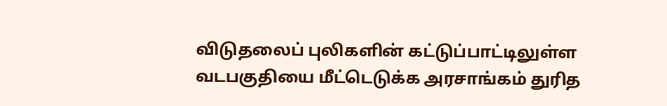விடுதலைப் புலிகளின் கட்டுப்பாட்டிலுள்ள வடபகுதியை மீட்டெடுக்க அரசாங்கம் துரித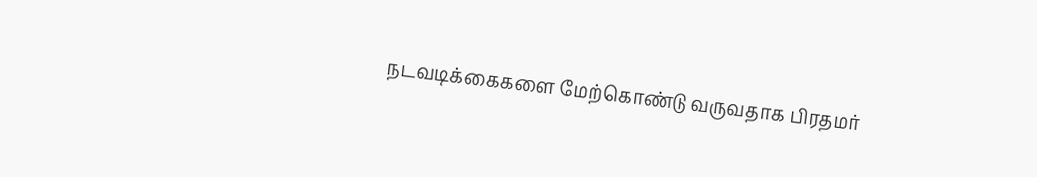நடவடிக்கைகளை மேற்கொண்டு வருவதாக பிரதமர்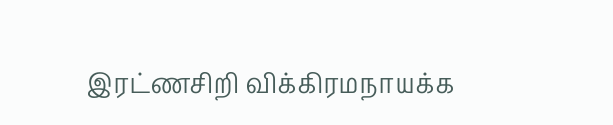இரட்ணசிறி விக்கிரமநாயக்க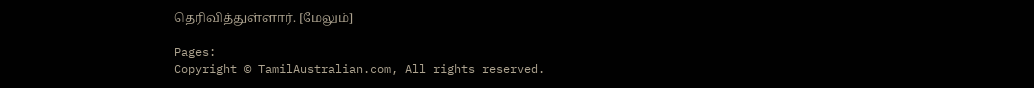தெரிவித்துள்ளார். [மேலும்]

Pages:
Copyright © TamilAustralian.com, All rights reserved.